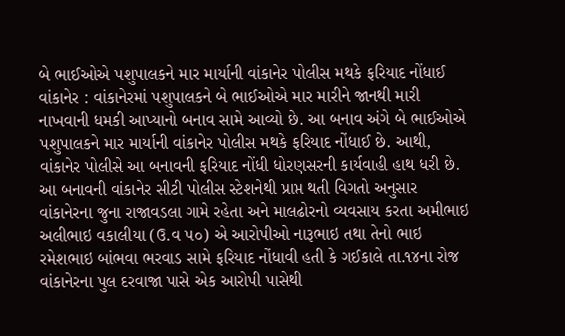બે ભાઈઓએ પશુપાલકને માર માર્યાની વાંકાનેર પોલીસ મથકે ફરિયાદ નોંધાઈ વાંકાનેર : વાંકાનેરમાં પશુપાલકને બે ભાઈઓએ માર મારીને જાનથી મારી નાખવાની ધમકી આપ્યાનો બનાવ સામે આવ્યો છે. આ બનાવ અંગે બે ભાઈઓએ પશુપાલકને માર માર્યાની વાંકાનેર પોલીસ મથકે ફરિયાદ નોંધાઈ છે. આથી, વાંકાનેર પોલીસે આ બનાવની ફરિયાદ નોંધી ધોરણસરની કાર્યવાહી હાથ ધરી છે. આ બનાવની વાંકાનેર સીટી પોલીસ સ્ટેશનેથી પ્રાપ્ત થતી વિગતો અનુસાર વાંકાનેરના જુના રાજાવડલા ગામે રહેતા અને માલઢોરનો વ્યવસાય કરતા અમીભાઇ અલીભાઇ વકાલીયા (ઉ.વ ૫૦) એ આરોપીઓ નારૂભાઇ તથા તેનો ભાઇ રમેશભાઇ બાંભવા ભરવાડ સામે ફરિયાદ નોંધાવી હતી કે ગઈકાલે તા.૧૪ના રોજ વાંકાનેરના પુલ દરવાજા પાસે એક આરોપી પાસેથી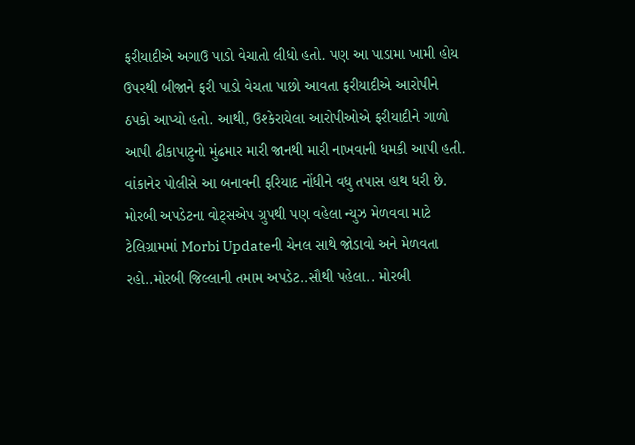ફરીયાદીએ અગાઉ પાડો વેચાતો લીધો હતો. પણ આ પાડામા ખામી હોય ઉપરથી બીજાને ફરી પાડો વેચતા પાછો આવતા ફરીયાદીએ આરોપીને ઠપકો આપ્યો હતો. આથી, ઉશ્કેરાયેલા આરોપીઓએ ફરીયાદીને ગાળો આપી ઢીકાપાટુનો મુંઢમાર મારી જાનથી મારી નાખવાની ધમકી આપી હતી. વાંકાનેર પોલીસે આ બનાવની ફરિયાદ નોંધીને વધુ તપાસ હાથ ધરી છે. મોરબી અપડેટના વોટ્સએપ ગ્રુપથી પણ વહેલા ન્યુઝ મેળવવા માટે ટેલિગ્રામમાં Morbi Updateની ચેનલ સાથે જોડાવો અને મેળવતા રહો..મોરબી જિલ્લાની તમામ અપડેટ..સૌથી પહેલા.. મોરબી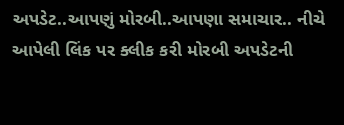અપડેટ..આપણું મોરબી..આપણા સમાચાર.. નીચે આપેલી લિંક પર ક્લીક કરી મોરબી અપડેટની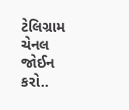ટેલિગ્રામ ચેનલ જોઈન કરો..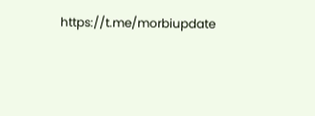https://t.me/morbiupdate